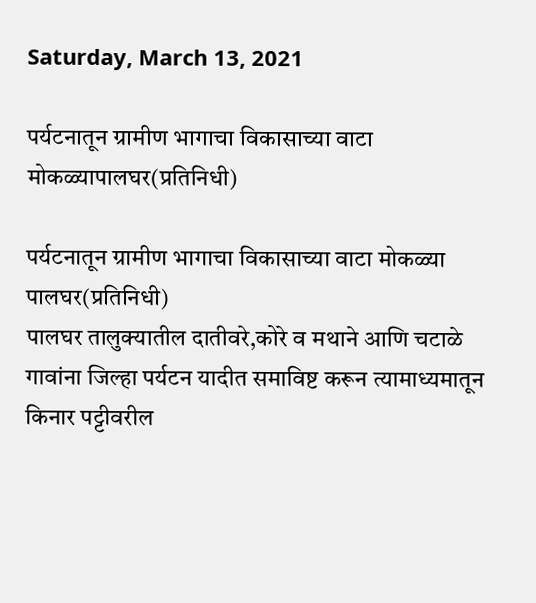Saturday, March 13, 2021

पर्यटनातून ग्रामीण भागाचा विकासाच्या वाटा मोकळ्यापालघर(प्रतिनिधी)

पर्यटनातून ग्रामीण भागाचा विकासाच्या वाटा मोकळ्या
पालघर(प्रतिनिधी)
पालघर तालुक्यातील दातीवरे,कोरे व मथाने आणि चटाळे गावांना जिल्हा पर्यटन यादीत समाविष्ट करून त्यामाध्यमातून किनार पट्टीवरील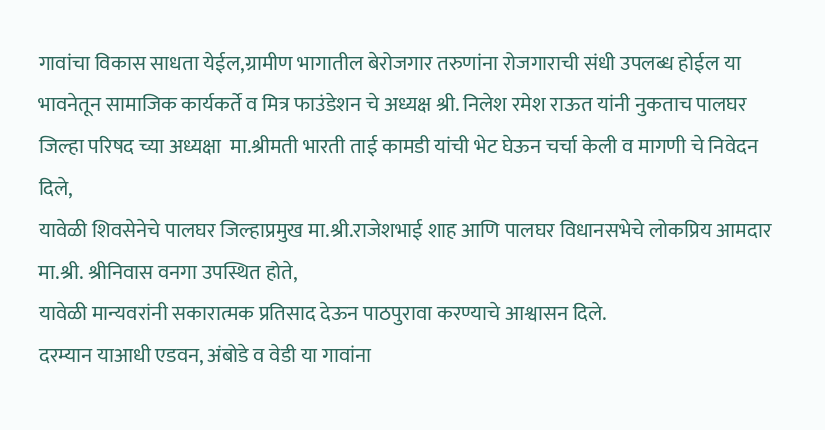गावांचा विकास साधता येईल,ग्रामीण भागातील बेरोजगार तरुणांना रोजगाराची संधी उपलब्ध होईल या भावनेतून सामाजिक कार्यकर्ते व मित्र फाउंडेशन चे अध्यक्ष श्री. निलेश रमेश राऊत यांनी नुकताच पालघर जिल्हा परिषद च्या अध्यक्षा  मा.श्रीमती भारती ताई कामडी यांची भेट घेऊन चर्चा केली व मागणी चे निवेदन दिले,
यावेळी शिवसेनेचे पालघर जिल्हाप्रमुख मा.श्री.राजेशभाई शाह आणि पालघर विधानसभेचे लोकप्रिय आमदार मा.श्री. श्रीनिवास वनगा उपस्थित होते,
यावेळी मान्यवरांनी सकारात्मक प्रतिसाद देऊन पाठपुरावा करण्याचे आश्वासन दिले.
दरम्यान याआधी एडवन, अंबोडे व वेडी या गावांना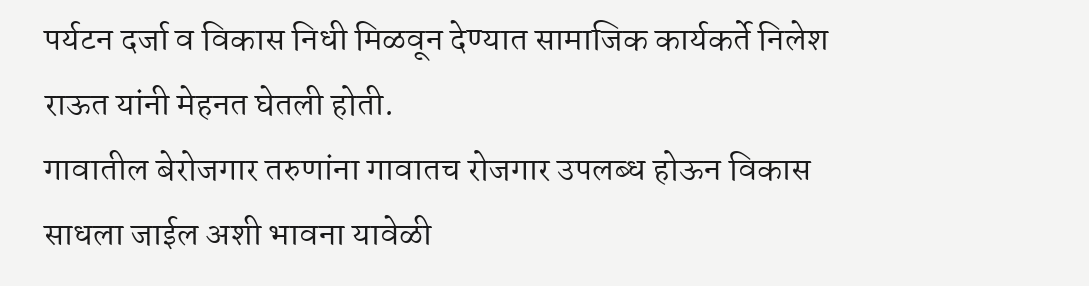पर्यटन दर्जा व विकास निधी मिळवून देण्यात सामाजिक कार्यकर्ते निलेश राऊत यांनी मेहनत घेतली होती.
गावातील बेरोजगार तरुणांना गावातच रोजगार उपलब्ध होऊन विकास साधला जाईल अशी भावना यावेळी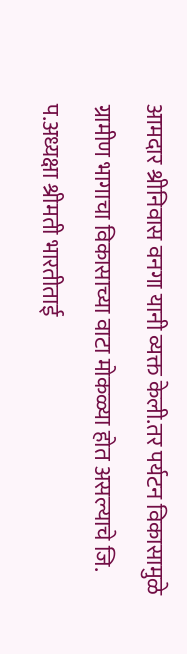आमदार श्रीनिवास वनगा यानी व्यक्त केली.तर पर्यटन विकासामुळे ग्रामीण भागाचा विकासाच्या वाटा मोकळ्या होत असल्याचे जि. प.अध्यक्षा श्रीमती भारतीताई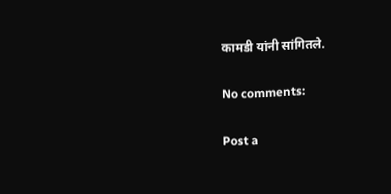कामडी यांनी सांगितले.

No comments:

Post a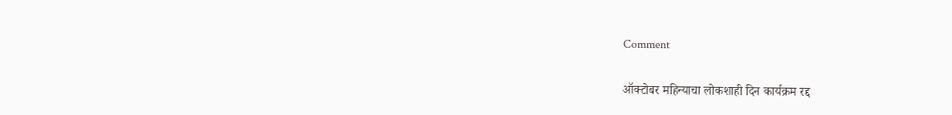Comment

ऑक्टोबर महिन्याचा लोकशाही दिन कार्यक्रम रद्द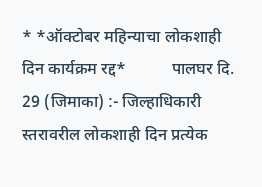* *ऑक्टोबर महिन्याचा लोकशाही दिन कार्यक्रम रद्द*           पालघर दि. 29 (जिमाका) :- जिल्हाधिकारी स्तरावरील लोकशाही दिन प्रत्येक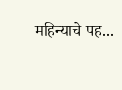महिन्याचे पह...